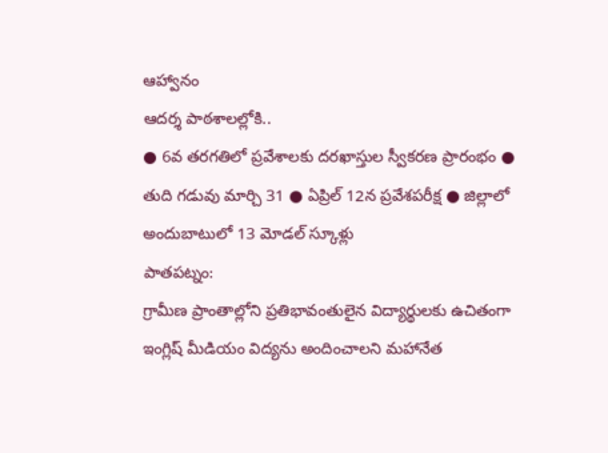ఆహ్వానం
ఆదర్శ పాఠశాలల్లోకి..
● 6వ తరగతిలో ప్రవేశాలకు దరఖాస్తుల స్వీకరణ ప్రారంభం ● తుది గడువు మార్చి 31 ● ఏప్రిల్ 12న ప్రవేశపరీక్ష ● జిల్లాలో అందుబాటులో 13 మోడల్ స్కూళ్లు
పాతపట్నం:
గ్రామీణ ప్రాంతాల్లోని ప్రతిభావంతులైన విద్యార్థులకు ఉచితంగా ఇంగ్లిష్ మీడియం విద్యను అందించాలని మహానేత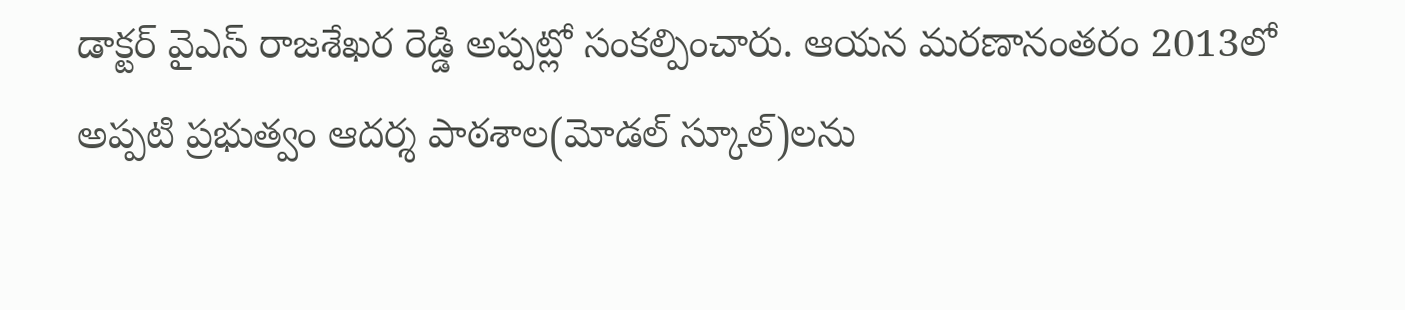డాక్టర్ వైఎస్ రాజశేఖర రెడ్డి అప్పట్లో సంకల్పించారు. ఆయన మరణానంతరం 2013లో అప్పటి ప్రభుత్వం ఆదర్శ పాఠశాల(మోడల్ స్కూల్)లను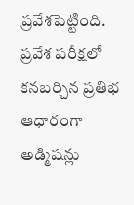ప్రవేశపెట్టింది. ప్రవేశ పరీక్షలో కనబర్చిన ప్రతిభ ఆధారంగా అడ్మిషన్లు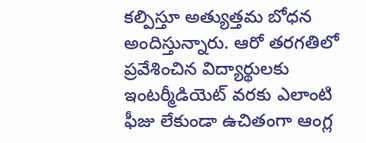కల్పిస్తూ అత్యుత్తమ బోధన అందిస్తున్నారు. ఆరో తరగతిలో ప్రవేశించిన విద్యార్థులకు ఇంటర్మీడియెట్ వరకు ఎలాంటి ఫీజు లేకుండా ఉచితంగా ఆంగ్ల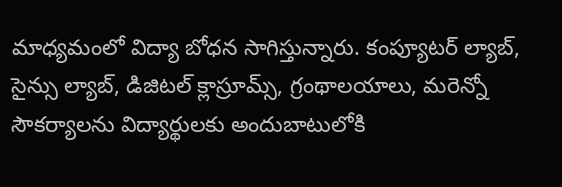మాధ్యమంలో విద్యా బోధన సాగిస్తున్నారు. కంప్యూటర్ ల్యాబ్, సైన్సు ల్యాబ్, డిజిటల్ క్లాస్రూమ్స్, గ్రంథాలయాలు, మరెన్నో సౌకర్యాలను విద్యార్థులకు అందుబాటులోకి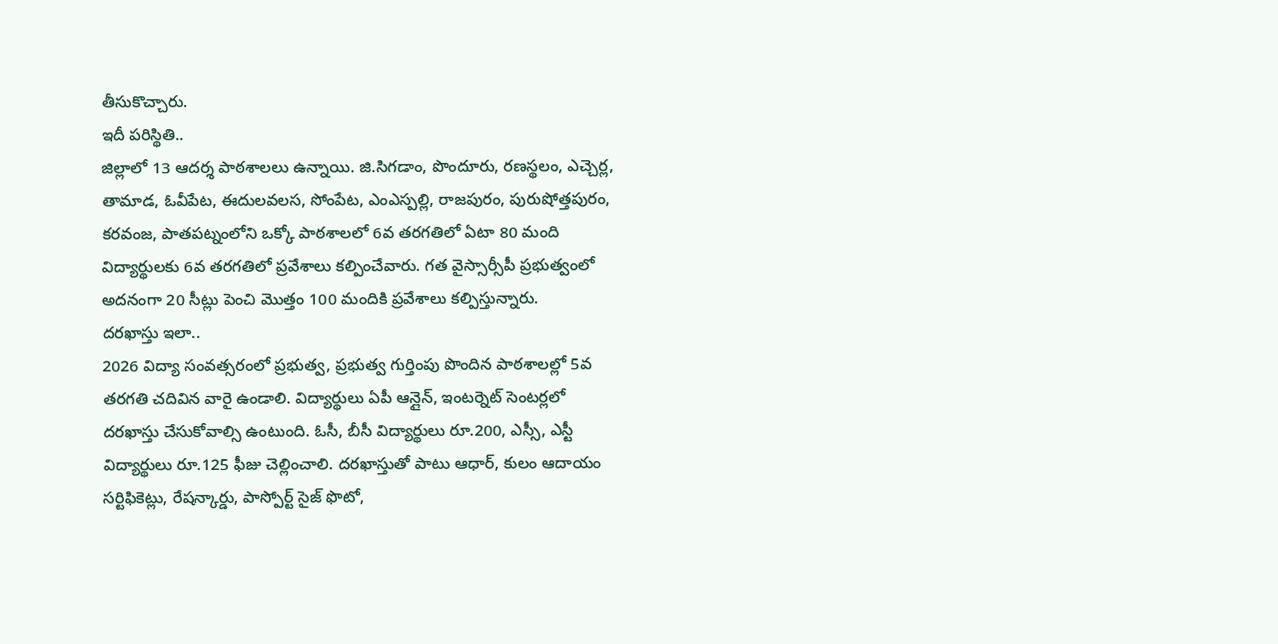తీసుకొచ్చారు.
ఇదీ పరిస్థితి..
జిల్లాలో 13 ఆదర్శ పాఠశాలలు ఉన్నాయి. జి.సిగడాం, పొందూరు, రణస్థలం, ఎచ్చెర్ల, తామాడ, ఓవీపేట, ఈదులవలస, సోంపేట, ఎంఎస్పల్లి, రాజపురం, పురుషోత్తపురం, కరవంజ, పాతపట్నంలోని ఒక్కో పాఠశాలలో 6వ తరగతిలో ఏటా 80 మంది విద్యార్థులకు 6వ తరగతిలో ప్రవేశాలు కల్పించేవారు. గత వైస్సార్సీపీ ప్రభుత్వంలో అదనంగా 20 సీట్లు పెంచి మొత్తం 100 మందికి ప్రవేశాలు కల్పిస్తున్నారు.
దరఖాస్తు ఇలా..
2026 విద్యా సంవత్సరంలో ప్రభుత్వ, ప్రభుత్వ గుర్తింపు పొందిన పాఠశాలల్లో 5వ తరగతి చదివిన వారై ఉండాలి. విద్యార్థులు ఏపీ ఆన్లైన్, ఇంటర్నెట్ సెంటర్లలో దరఖాస్తు చేసుకోవాల్సి ఉంటుంది. ఓసీ, బీసీ విద్యార్థులు రూ.200, ఎస్సీ, ఎస్టీ విద్యార్థులు రూ.125 ఫీజు చెల్లించాలి. దరఖాస్తుతో పాటు ఆధార్, కులం ఆదాయం సర్టిఫికెట్లు, రేషన్కార్డు, పాస్పోర్ట్ సైజ్ ఫొటో,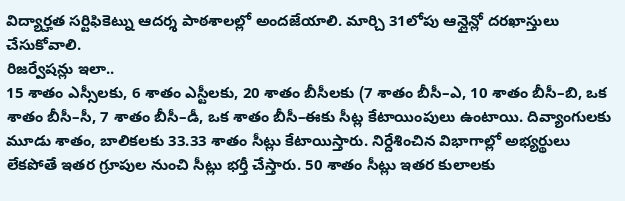విద్యార్హత సర్టిఫికెట్ను ఆదర్శ పాఠశాలల్లో అందజేయాలి. మార్చి 31లోపు ఆన్లైన్లో దరఖాస్తులు చేసుకోవాలి.
రిజర్వేషన్లు ఇలా..
15 శాతం ఎస్సీలకు, 6 శాతం ఎస్టీలకు, 20 శాతం బీసీలకు (7 శాతం బీసీ–ఎ, 10 శాతం బీసీ–బి, ఒక శాతం బీసీ–సీ, 7 శాతం బీసీ–డీ, ఒక శాతం బీసీ–ఈకు సీట్ల కేటాయింపులు ఉంటాయి. దివ్యాంగులకు మూడు శాతం, బాలికలకు 33.33 శాతం సీట్లు కేటాయిస్తారు. నిర్దేశించిన విభాగాల్లో అభ్యర్థులు లేకపోతే ఇతర గ్రూపుల నుంచి సీట్లు భర్తీ చేస్తారు. 50 శాతం సీట్లు ఇతర కులాలకు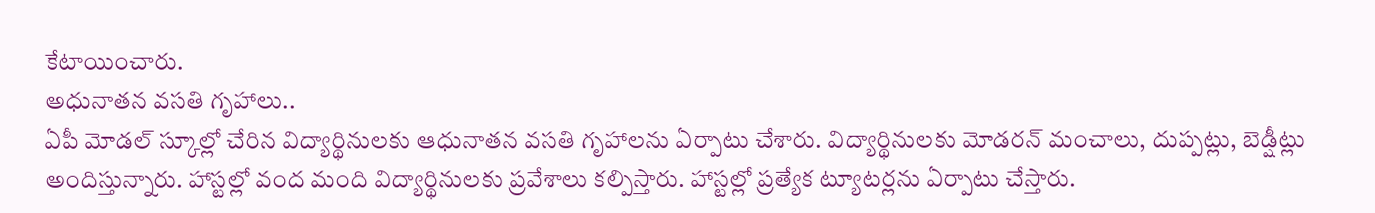కేటాయించారు.
అధునాతన వసతి గృహాలు..
ఏపీ మోడల్ స్కూల్లో చేరిన విద్యార్థినులకు ఆధునాతన వసతి గృహాలను ఏర్పాటు చేశారు. విద్యార్థినులకు మోడరన్ మంచాలు, దుప్పట్లు, బెడ్షీట్లు అందిస్తున్నారు. హాస్టల్లో వంద మంది విద్యార్థినులకు ప్రవేశాలు కల్పిస్తారు. హాస్టల్లో ప్రత్యేక ట్యూటర్లను ఏర్పాటు చేస్తారు.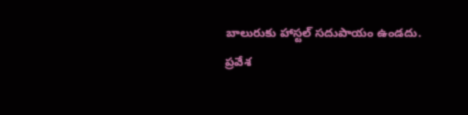బాలురుకు హాస్టల్ సదుపాయం ఉండదు.
ప్రవేశ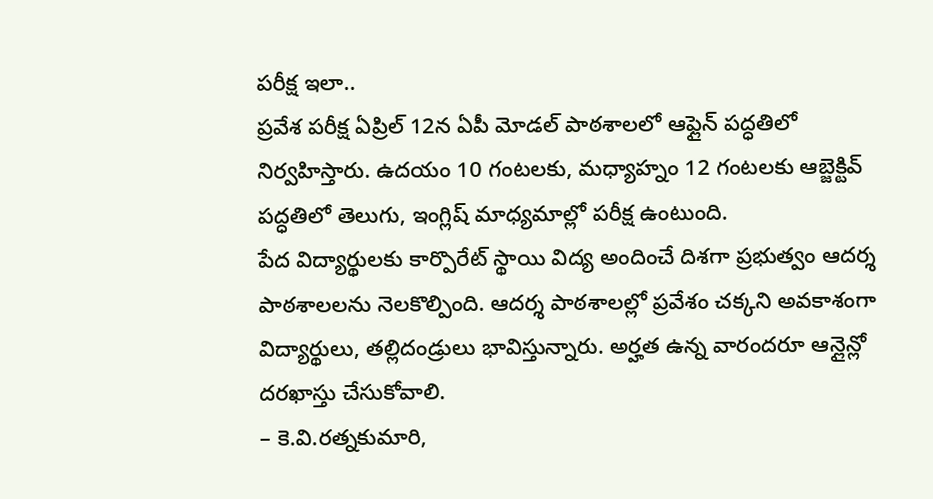పరీక్ష ఇలా..
ప్రవేశ పరీక్ష ఏప్రిల్ 12న ఏపీ మోడల్ పాఠశాలలో ఆఫ్లైన్ పద్ధతిలో నిర్వహిస్తారు. ఉదయం 10 గంటలకు, మధ్యాహ్నం 12 గంటలకు ఆబ్జెక్టివ్ పద్ధతిలో తెలుగు, ఇంగ్లిష్ మాధ్యమాల్లో పరీక్ష ఉంటుంది.
పేద విద్యార్థులకు కార్పొరేట్ స్థాయి విద్య అందించే దిశగా ప్రభుత్వం ఆదర్శ పాఠశాలలను నెలకొల్పింది. ఆదర్శ పాఠశాలల్లో ప్రవేశం చక్కని అవకాశంగా విద్యార్థులు, తల్లిదండ్రులు భావిస్తున్నారు. అర్హత ఉన్న వారందరూ ఆన్లైన్లో దరఖాస్తు చేసుకోవాలి.
– కె.వి.రత్నకుమారి,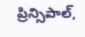ప్రిన్సిపాల్,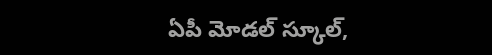ఏపీ మోడల్ స్కూల్,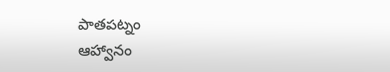పాతపట్నం
ఆహ్వానం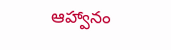ఆహ్వానం